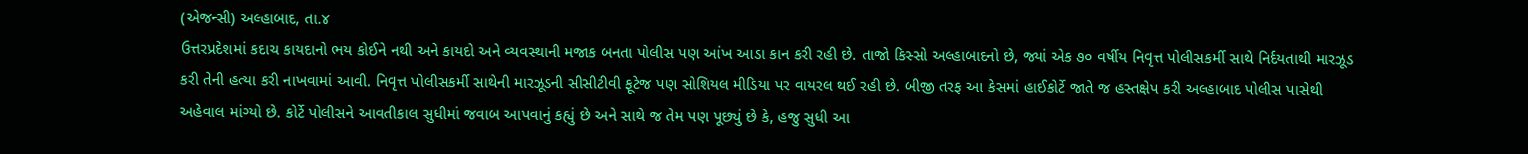(એજન્સી) અલ્હાબાદ, તા.૪
ઉત્તરપ્રદેશમાં કદાચ કાયદાનો ભય કોઈને નથી અને કાયદો અને વ્યવસ્થાની મજાક બનતા પોલીસ પણ આંખ આડા કાન કરી રહી છે. તાજો કિસ્સો અલ્હાબાદનો છે, જ્યાં એક ૭૦ વર્ષીય નિવૃત્ત પોલીસકર્મી સાથે નિર્દયતાથી મારઝૂડ કરી તેની હત્યા કરી નાખવામાં આવી. નિવૃત્ત પોલીસકર્મી સાથેની મારઝૂડની સીસીટીવી ફૂટેજ પણ સોશિયલ મીડિયા પર વાયરલ થઈ રહી છે. બીજી તરફ આ કેસમાં હાઈકોર્ટે જાતે જ હસ્તક્ષેપ કરી અલ્હાબાદ પોલીસ પાસેથી અહેવાલ માંગ્યો છે. કોર્ટે પોલીસને આવતીકાલ સુધીમાં જવાબ આપવાનું કહ્યું છે અને સાથે જ તેમ પણ પૂછ્યું છે કે, હજુ સુધી આ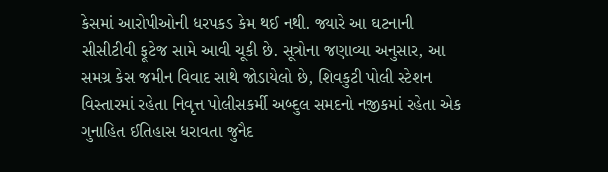કેસમાં આરોપીઓની ધરપકડ કેમ થઈ નથી. જ્યારે આ ઘટનાની સીસીટીવી ફૂટેજ સામે આવી ચૂકી છે. સૂત્રોના જણાવ્યા અનુસાર, આ સમગ્ર કેસ જમીન વિવાદ સાથે જોડાયેલો છે, શિવકુટી પોલી સ્ટેશન વિસ્તારમાં રહેતા નિવૃત્ત પોલીસકર્મી અબ્દુલ સમદનો નજીકમાં રહેતા એક ગુનાહિત ઈતિહાસ ધરાવતા જુનૈદ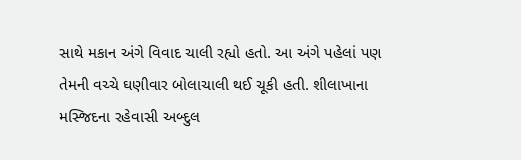સાથે મકાન અંગે વિવાદ ચાલી રહ્યો હતો. આ અંગે પહેલાં પણ તેમની વચ્ચે ઘણીવાર બોલાચાલી થઈ ચૂકી હતી. શીલાખાના મસ્જિદના રહેવાસી અબ્દુલ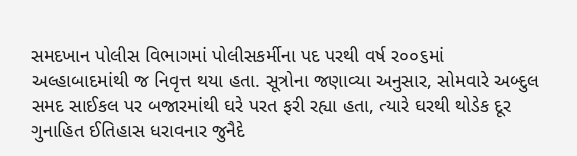સમદખાન પોલીસ વિભાગમાં પોલીસકર્મીના પદ પરથી વર્ષ ર૦૦૬માં અલ્હાબાદમાંથી જ નિવૃત્ત થયા હતા. સૂત્રોના જણાવ્યા અનુસાર, સોમવારે અબ્દુલ સમદ સાઈકલ પર બજારમાંથી ઘરે પરત ફરી રહ્યા હતા, ત્યારે ઘરથી થોડેક દૂર ગુનાહિત ઈતિહાસ ધરાવનાર જુનૈદે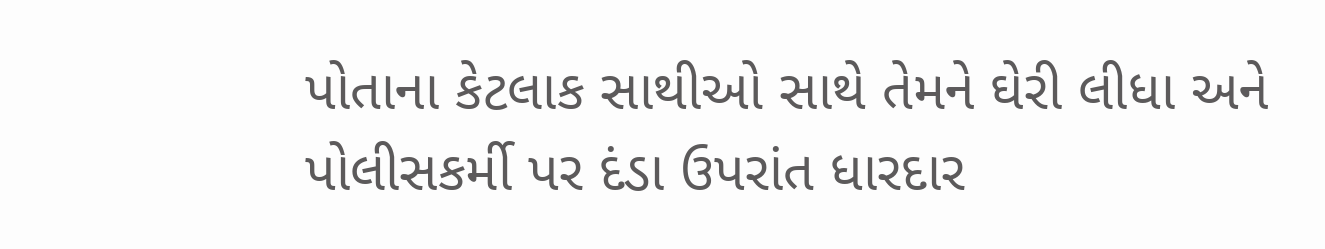પોતાના કેટલાક સાથીઓ સાથે તેમને ઘેરી લીધા અને પોલીસકર્મી પર દંડા ઉપરાંત ધારદાર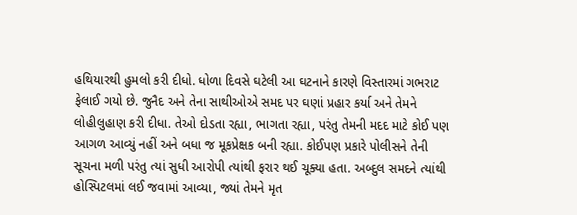હથિયારથી હુમલો કરી દીધો. ધોળા દિવસે ઘટેલી આ ઘટનાને કારણે વિસ્તારમાં ગભરાટ ફેલાઈ ગયો છે. જુનૈદ અને તેના સાથીઓએ સમદ પર ઘણાં પ્રહાર કર્યા અને તેમને લોહીલુહાણ કરી દીધા. તેઓ દોડતા રહ્યા, ભાગતા રહ્યા, પરંતુ તેમની મદદ માટે કોઈ પણ આગળ આવ્યું નહીં અને બધા જ મૂકપ્રેક્ષક બની રહ્યા. કોઈપણ પ્રકારે પોલીસને તેની સૂચના મળી પરંતુ ત્યાં સુધી આરોપી ત્યાંથી ફરાર થઈ ચૂક્યા હતા. અબ્દુલ સમદને ત્યાંથી હોસ્પિટલમાં લઈ જવામાં આવ્યા, જ્યાં તેમને મૃત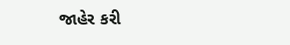જાહેર કરી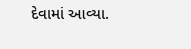દેવામાં આવ્યા.